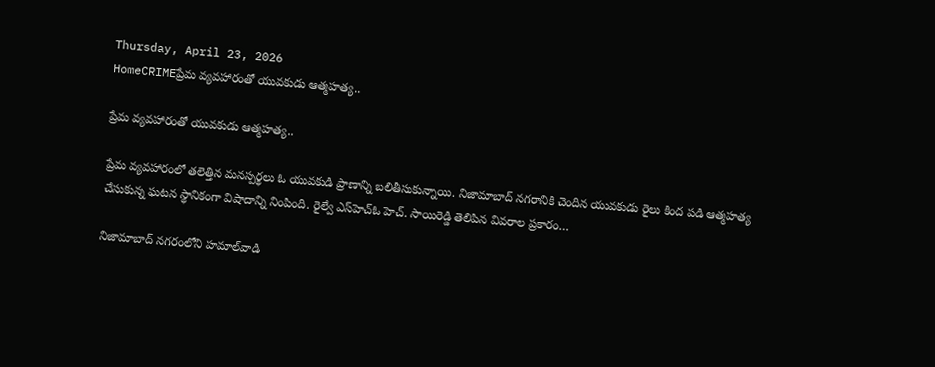Thursday, April 23, 2026
HomeCRIMEప్రేమ వ్యవహారంతో యువకుడు ఆత్మహత్య..

ప్రేమ వ్యవహారంతో యువకుడు ఆత్మహత్య..

ప్రేమ వ్యవహారంలో తలెత్తిన మనస్పర్థలు ఓ యువకుడి ప్రాణాన్ని బలితీసుకున్నాయి. నిజామాబాద్‌ నగరానికి చెందిన యువకుడు రైలు కింద పడి ఆత్మహత్య చేసుకున్న ఘటన స్థానికంగా విషాదాన్ని నింపింది. రైల్వే ఎస్‌హెచ్‌ఓ హెచ్‌. సాయిరెడ్డి తెలిపిన వివరాల ప్రకారం…

నిజామాబాద్‌ నగరంలోని హమాల్‌వాడి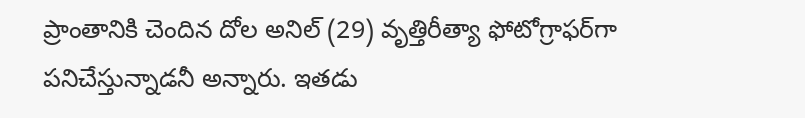ప్రాంతానికి చెందిన దోల అనిల్‌ (29) వృత్తిరీత్యా ఫోటోగ్రాఫర్‌గా పనిచేస్తున్నాడనీ అన్నారు. ఇతడు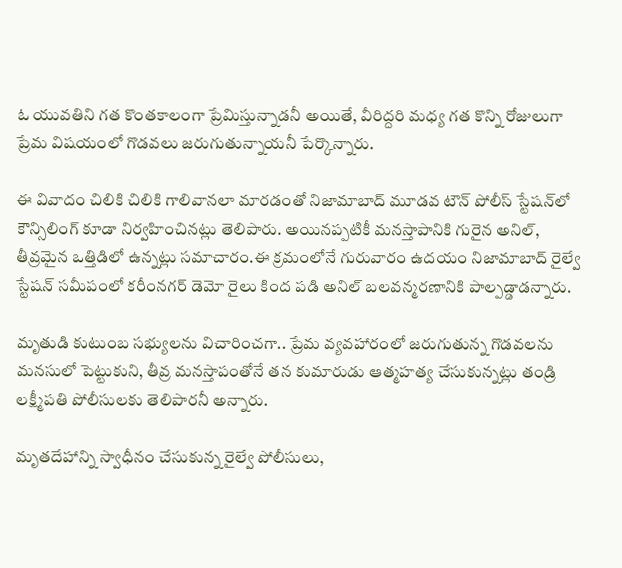ఓ యువతిని గత కొంతకాలంగా ప్రేమిస్తున్నాడనీ అయితే, వీరిద్దరి మధ్య గత కొన్ని రోజులుగా ప్రేమ విషయంలో గొడవలు జరుగుతున్నాయనీ పేర్కొన్నారు.

ఈ వివాదం చిలికి చిలికి గాలివానలా మారడంతో నిజామాబాద్‌ మూడవ టౌన్‌ పోలీస్‌ స్టేషన్‌లో కౌన్సిలింగ్‌ కూడా నిర్వహించినట్లు తెలిపారు. అయినప్పటికీ మనస్తాపానికి గురైన అనిల్‌, తీవ్రమైన ఒత్తిడిలో ఉన్నట్లు సమాచారం.ఈ క్రమంలోనే గురువారం ఉదయం నిజామాబాద్‌ రైల్వే స్టేషన్‌ సమీపంలో కరీంనగర్‌ డెమో రైలు కింద పడి అనిల్‌ బలవన్మరణానికి పాల్పడ్డాడన్నారు.

మృతుడి కుటుంబ సభ్యులను విచారించగా.. ప్రేమ వ్యవహారంలో జరుగుతున్న గొడవలను మనసులో పెట్టుకుని, తీవ్ర మనస్తాపంతోనే తన కుమారుడు ఆత్మహత్య చేసుకున్నట్లు తండ్రి లక్ష్మీపతి పోలీసులకు తెలిపారనీ అన్నారు.

మృతదేహాన్ని స్వాధీనం చేసుకున్న రైల్వే పోలీసులు,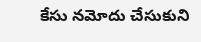కేసు నమోదు చేసుకుని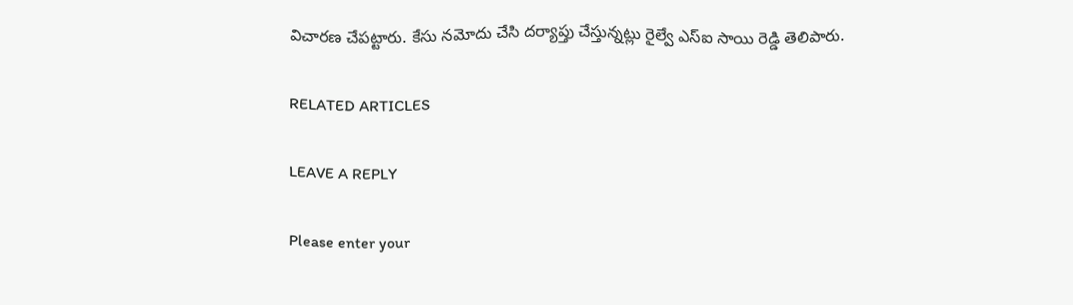విచారణ చేపట్టారు. కేసు నమోదు చేసి దర్యాప్తు చేస్తున్నట్లు రైల్వే ఎస్ఐ సాయి రెడ్డి తెలిపారు.

RELATED ARTICLES

LEAVE A REPLY

Please enter your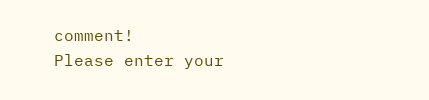comment!
Please enter your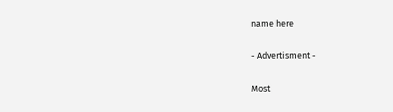name here

- Advertisment -

Most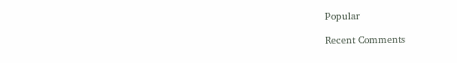Popular

Recent Comments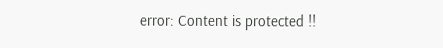error: Content is protected !!